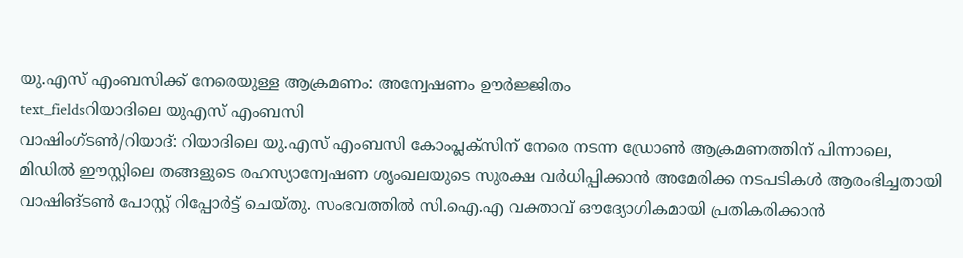യു.എസ് എംബസിക്ക് നേരെയുള്ള ആക്രമണം: അന്വേഷണം ഊർജ്ജിതം
text_fieldsറിയാദിലെ യുഎസ് എംബസി
വാഷിംഗ്ടൺ/റിയാദ്: റിയാദിലെ യു.എസ് എംബസി കോംപ്ലക്സിന് നേരെ നടന്ന ഡ്രോൺ ആക്രമണത്തിന് പിന്നാലെ, മിഡിൽ ഈസ്റ്റിലെ തങ്ങളുടെ രഹസ്യാന്വേഷണ ശൃംഖലയുടെ സുരക്ഷ വർധിപ്പിക്കാൻ അമേരിക്ക നടപടികൾ ആരംഭിച്ചതായി വാഷിങ്ടൺ പോസ്റ്റ് റിപ്പോർട്ട് ചെയ്തു. സംഭവത്തിൽ സി.ഐ.എ വക്താവ് ഔദ്യോഗികമായി പ്രതികരിക്കാൻ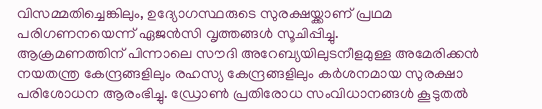വിസമ്മതിച്ചെങ്കിലും, ഉദ്യോഗസ്ഥരുടെ സുരക്ഷയ്ക്കാണ് പ്രഥമ പരിഗണനയെന്ന് ഏജൻസി വൃത്തങ്ങൾ സൂചിപ്പിച്ചു.
ആക്രമണത്തിന് പിന്നാലെ സൗദി അറേബ്യയിലുടനീളമുള്ള അമേരിക്കൻ നയതന്ത്ര കേന്ദ്രങ്ങളിലും രഹസ്യ കേന്ദ്രങ്ങളിലും കർശനമായ സുരക്ഷാ പരിശോധന ആരംഭിച്ചു. ഡ്രോൺ പ്രതിരോധ സംവിധാനങ്ങൾ കൂടുതൽ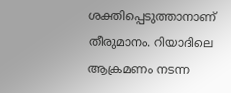ശക്തിപ്പെടുത്താനാണ് തീരുമാനം. റിയാദിലെ ആക്രമണം നടന്ന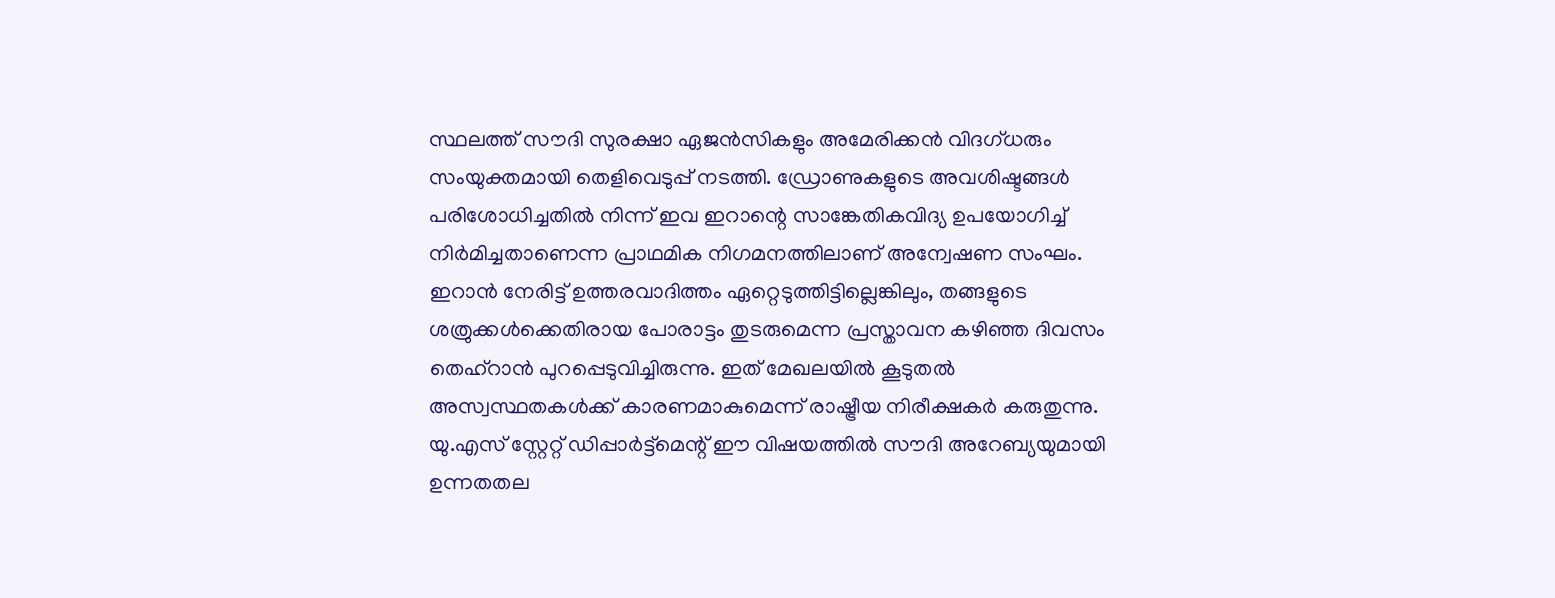സ്ഥലത്ത് സൗദി സുരക്ഷാ ഏജൻസികളും അമേരിക്കൻ വിദഗ്ധരും സംയുക്തമായി തെളിവെടുപ്പ് നടത്തി. ഡ്രോണുകളുടെ അവശിഷ്ടങ്ങൾ പരിശോധിച്ചതിൽ നിന്ന് ഇവ ഇറാന്റെ സാങ്കേതികവിദ്യ ഉപയോഗിച്ച് നിർമിച്ചതാണെന്ന പ്രാഥമിക നിഗമനത്തിലാണ് അന്വേഷണ സംഘം.
ഇറാൻ നേരിട്ട് ഉത്തരവാദിത്തം ഏറ്റെടുത്തിട്ടില്ലെങ്കിലും, തങ്ങളുടെ ശത്രുക്കൾക്കെതിരായ പോരാട്ടം തുടരുമെന്ന പ്രസ്താവന കഴിഞ്ഞ ദിവസം തെഹ്റാൻ പുറപ്പെടുവിച്ചിരുന്നു. ഇത് മേഖലയിൽ കൂടുതൽ അസ്വസ്ഥതകൾക്ക് കാരണമാകുമെന്ന് രാഷ്ട്രീയ നിരീക്ഷകർ കരുതുന്നു. യു.എസ് സ്റ്റേറ്റ് ഡിപ്പാർട്ട്മെന്റ് ഈ വിഷയത്തിൽ സൗദി അറേബ്യയുമായി ഉന്നതതല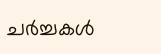ചർച്ചകൾ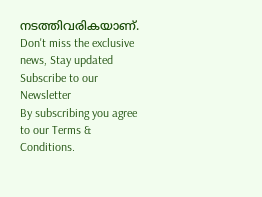നടത്തിവരികയാണ്.
Don't miss the exclusive news, Stay updated
Subscribe to our Newsletter
By subscribing you agree to our Terms & Conditions.